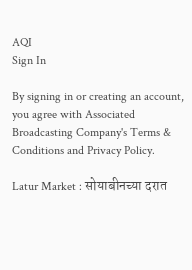AQI
Sign In

By signing in or creating an account, you agree with Associated Broadcasting Company's Terms & Conditions and Privacy Policy.

Latur Market : सोयाबीनच्या दरात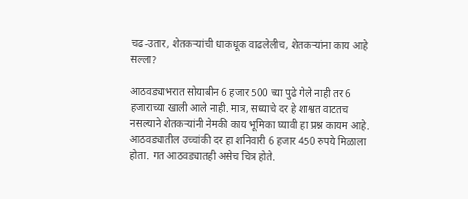चढ-उतार, शेतकऱ्यांची धाकधूक वाढलेलीच, शेतकऱ्यांना काय आहे सल्ला?

आठवड्याभरात सोयाबीन 6 हजार 500 च्या पुढे गेले नाही तर 6 हजाराच्या खाली आले नाही. मात्र, सध्याचे दर हे शाश्वत वाटतच नसल्याने शेतकऱ्यांनी नेमकी काय भूमिका घ्यावी हा प्रश्न कायम आहे. आठवड्यातील उच्चांकी दर हा शनिवारी 6 हजार 450 रुपये मिळाला होता. गत आठवड्यातही असेच चित्र होते.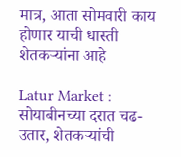मात्र, आता सोमवारी काय होणार याची धास्ती शेतकऱ्यांना आहे

Latur Market : सोयाबीनच्या दरात चढ-उतार, शेतकऱ्यांची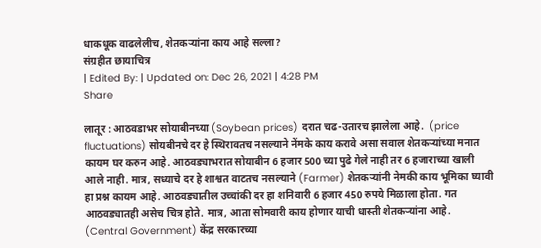धाकधूक वाढलेलीच, शेतकऱ्यांना काय आहे सल्ला?
संग्रहीत छायाचित्र
| Edited By: | Updated on: Dec 26, 2021 | 4:28 PM
Share

लातूर : आठवडाभर सोयाबीनच्या (Soybean prices) दरात चढ-उतारच झालेला आहे.  (price fluctuations) सोयबीनचे दर हे स्थिरावतच नसल्याने नेंमके काय करावे असा सवाल शेतकऱ्यांच्या मनात कायम घर करुन आहे. आठवड्याभरात सोयाबीन 6 हजार 500 च्या पुढे गेले नाही तर 6 हजाराच्या खाली आले नाही. मात्र, सध्याचे दर हे शाश्वत वाटतच नसल्याने (Farmer) शेतकऱ्यांनी नेमकी काय भूमिका घ्यावी हा प्रश्न कायम आहे. आठवड्यातील उच्चांकी दर हा शनिवारी 6 हजार 450 रुपये मिळाला होता. गत आठवड्यातही असेच चित्र होते. मात्र, आता सोमवारी काय होणार याची धास्ती शेतकऱ्यांना आहे. (Central Government) केंद्र सरकारच्या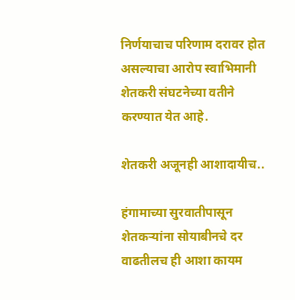निर्णयाचाच परिणाम दरावर होत असल्याचा आरोप स्वाभिमानी शेतकरी संघटनेच्या वतीने करण्यात येत आहे.

शेतकरी अजूनही आशादायीच..

हंगामाच्या सुरवातीपासून शेतकऱ्यांना सोयाबीनचे दर वाढतीलच ही आशा कायम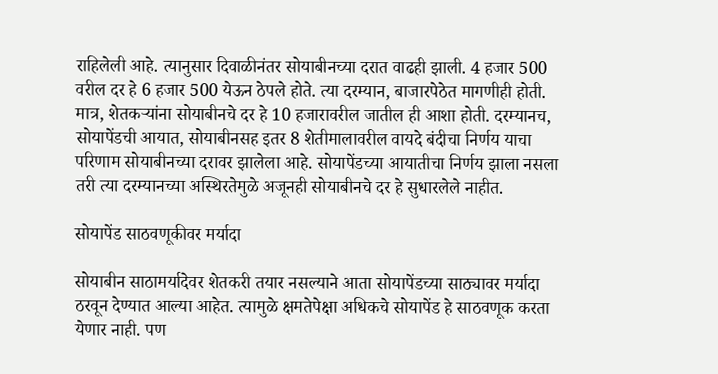राहिलेली आहे. त्यानुसार दिवाळीनंतर सोयाबीनच्या दरात वाढही झाली. 4 हजार 500 वरील दर हे 6 हजार 500 येऊन ठेपले होते. त्या दरम्यान, बाजारपेठेत मागणीही होती. मात्र, शेतकऱ्यांना सोयाबीनचे दर हे 10 हजारावरील जातील ही आशा होती. दरम्यानच, सोयापेंडची आयात, सोयाबीनसह इतर 8 शेतीमालावरील वायदे बंदीचा निर्णय याचा परिणाम सोयाबीनच्या दरावर झालेला आहे. सोयापेंडच्या आयातीचा निर्णय झाला नसला तरी त्या दरम्यानच्या अस्थिरतेमुळे अजूनही सोयाबीनचे दर हे सुधारलेले नाहीत.

सोयापेंड साठवणूकीवर मर्यादा

सोयाबीन साठामर्यादेवर शेतकरी तयार नसल्याने आता सोयापेंडच्या साठ्यावर मर्यादा ठरवून देण्यात आल्या आहेत. त्यामुळे क्षमतेपेक्षा अधिकचे सोयापेंड हे साठवणूक करता येणार नाही. पण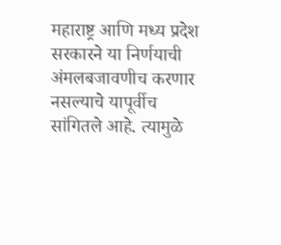महाराष्ट्र आणि मध्य प्रदेश सरकारने या निर्णयाची अंमलबजावणीच करणार नसल्याचे यापूर्वीच सांगितले आहे. त्यामुळे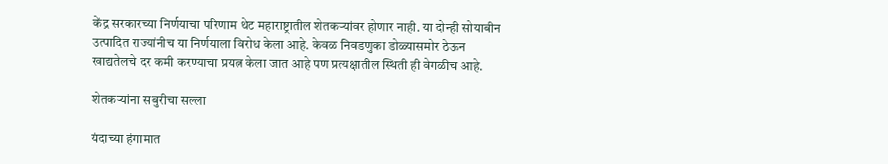केंद्र सरकारच्या निर्णयाचा परिणाम थेट महाराष्ट्रातील शेतकऱ्यांवर होणार नाही. या दोन्ही सोयाबीन उत्पादित राज्यांनीच या निर्णयाला विरोध केला आहे. केवळ निवडणुका डोळ्यासमोर ठेऊन खाद्यतेलचे दर कमी करण्याचा प्रयत्न केला जात आहे पण प्रत्यक्षातील स्थिती ही वेगळीच आहे.

शेतकऱ्यांना सबुरीचा सल्ला

यंदाच्या हंगामात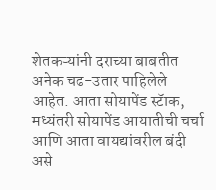शेतकऱ्यांनी दराच्या बाबतीत अनेक चढ-उतार पाहिलेले आहेत. आता सोयापेंड स्टॅाक, मध्यंतरी सोयापेंड आयातीची चर्चा आणि आता वायद्यांवरील बंदी असे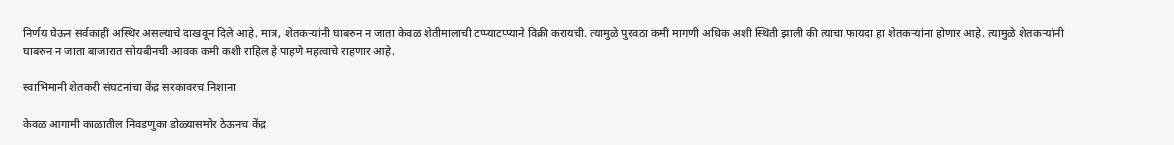निर्णय घेऊन सर्वकाही अस्थिर असल्याचे दाखवून दिले आहे. मात्र, शेतकऱ्यांनी घाबरुन न जाता केवळ शेतीमालाची टप्प्याटप्प्याने विक्री करायची. त्यामुळे पुरवठा कमी मागणी अधिक अशी स्थिती झाली की त्याचा फायदा हा शेतकऱ्यांना होणार आहे. त्यामुळे शेतकऱ्यांनी घाबरुन न जाता बाजारात सोयबीनची आवक कमी कशी राहिल हे पाहणे महत्वाचे राहणार आहे.

स्वाभिमानी शेतकरी संघटनांचा केंद्र सरकावरच निशाना

केवळ आगामी काळातील निवडणुका डोळ्यासमोर ठेऊनच केंद्र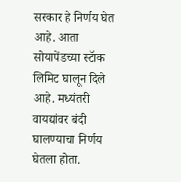सरकार हे निर्णय घेत आहे. आता सोयापेंडच्या स्टॅाक लिमिट घालून दिले आहे. मध्यंतरी वायद्यांवर बंदी घालण्याचा निर्णय घेतला होता.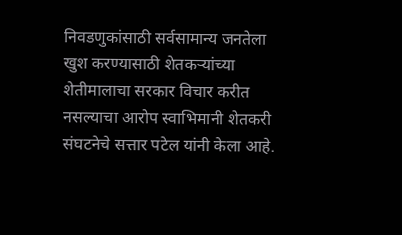निवडणुकांसाठी सर्वसामान्य जनतेला खुश करण्यासाठी शेतकऱ्यांच्या शेतीमालाचा सरकार विचार करीत नसल्याचा आरोप स्वाभिमानी शेतकरी संघटनेचे सत्तार पटेल यांनी केला आहे.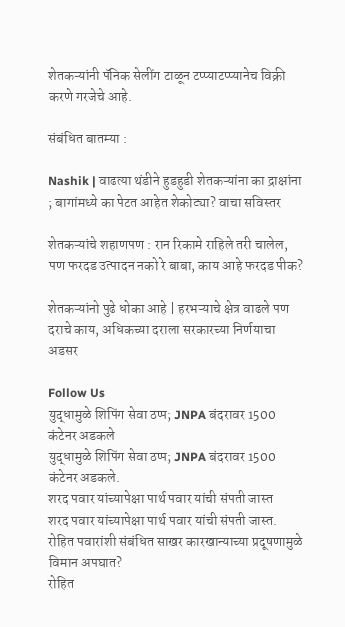शेतकऱ्यांनी पॅनिक सेलींग टाळून टप्प्याटप्प्यानेच विक्री करणे गरजेचे आहे.

संबंधित बातम्या :

Nashik | वाढत्या थंडीने हुडहुडी शेतकऱ्यांना का द्राक्षांना ; बागांमध्ये का पेटत आहेत शेकोट्या? वाचा सविस्तर

शेतकऱ्यांचे शहाणपण : रान रिकामे राहिले तरी चालेल, पण फरदड उत्पादन नको रे बाबा, काय आहे फरदड पीक?

शेतकऱ्यांनो पुढे धोका आहे | हरभऱ्याचे क्षेत्र वाढले पण दराचे काय, अधिकच्या दराला सरकारच्या निर्णयाचा अडसर

Follow Us
युद्धामुळे शिपिंग सेवा ठप्प; JNPA बंदरावर 1500 कंटेनर अडकले
युद्धामुळे शिपिंग सेवा ठप्प; JNPA बंदरावर 1500 कंटेनर अडकले.
शरद पवार यांच्यापेक्षा पार्थ पवार यांची संपती जास्त
शरद पवार यांच्यापेक्षा पार्थ पवार यांची संपती जास्त.
रोहित पवारांशी संबंधित साखर कारखान्याच्या प्रदूषणामुळे विमान अपघात?
रोहित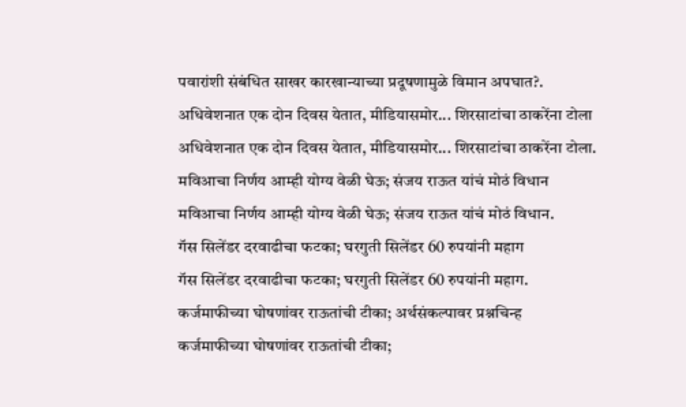पवारांशी संबंधित साखर कारखान्याच्या प्रदूषणामुळे विमान अपघात?.
अधिवेशनात एक दोन दिवस येतात, मीडियासमोर... शिरसाटांचा ठाकरेंना टोला
अधिवेशनात एक दोन दिवस येतात, मीडियासमोर... शिरसाटांचा ठाकरेंना टोला.
मविआचा निर्णय आम्ही योग्य वेळी घेऊ; संजय राऊत यांचं मोठं विधान
मविआचा निर्णय आम्ही योग्य वेळी घेऊ; संजय राऊत यांचं मोठं विधान.
गॅस सिलेंडर दरवाढीचा फटका; घरगुती सिलेंडर 60 रुपयांनी महाग
गॅस सिलेंडर दरवाढीचा फटका; घरगुती सिलेंडर 60 रुपयांनी महाग.
कर्जमाफीच्या घोषणांवर राऊतांची टीका; अर्थसंकल्पावर प्रश्नचिन्ह
कर्जमाफीच्या घोषणांवर राऊतांची टीका;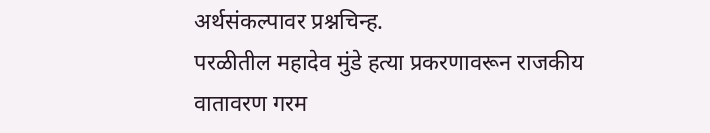अर्थसंकल्पावर प्रश्नचिन्ह.
परळीतील महादेव मुंडे हत्या प्रकरणावरून राजकीय वातावरण गरम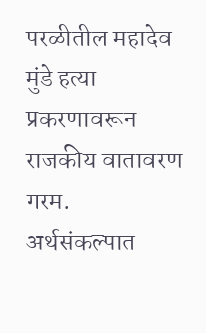परळीतील महादेव मुंडे हत्या प्रकरणावरून राजकीय वातावरण गरम.
अर्थसंकल्पात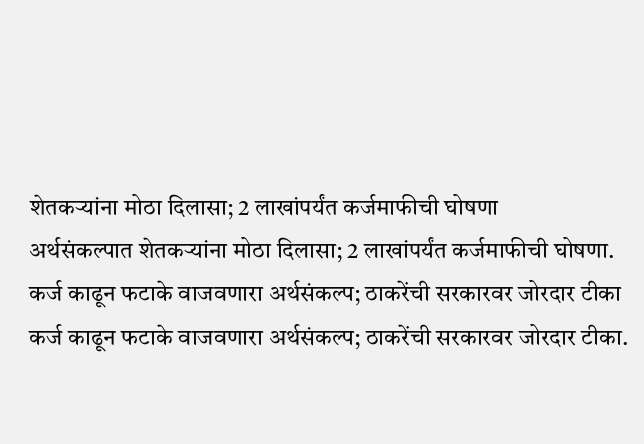शेतकऱ्यांना मोठा दिलासा; 2 लाखांपर्यंत कर्जमाफीची घोषणा
अर्थसंकल्पात शेतकऱ्यांना मोठा दिलासा; 2 लाखांपर्यंत कर्जमाफीची घोषणा.
कर्ज काढून फटाके वाजवणारा अर्थसंकल्प; ठाकरेंची सरकारवर जोरदार टीका
कर्ज काढून फटाके वाजवणारा अर्थसंकल्प; ठाकरेंची सरकारवर जोरदार टीका.